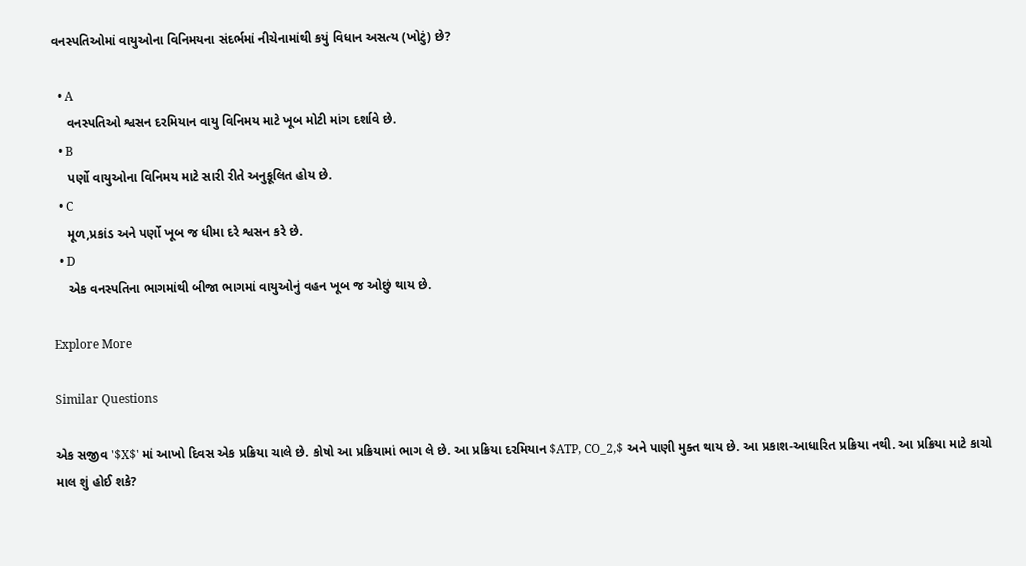વનસ્પતિઓમાં વાયુઓના વિનિમયના સંદર્ભમાં નીચેનામાંથી કયું વિધાન અસત્ય (ખોટું) છે?

  • A
    વનસ્પતિઓ શ્વસન દરમિયાન વાયુ વિનિમય માટે ખૂબ મોટી માંગ દર્શાવે છે.
  • B
    પર્ણો વાયુઓના વિનિમય માટે સારી રીતે અનુકૂલિત હોય છે.
  • C
    મૂળ,પ્રકાંડ અને પર્ણો ખૂબ જ ધીમા દરે શ્વસન કરે છે.
  • D
    એક વનસ્પતિના ભાગમાંથી બીજા ભાગમાં વાયુઓનું વહન ખૂબ જ ઓછું થાય છે.

Explore More

Similar Questions

એક સજીવ '$X$' માં આખો દિવસ એક પ્રક્રિયા ચાલે છે. કોષો આ પ્રક્રિયામાં ભાગ લે છે. આ પ્રક્રિયા દરમિયાન $ATP, CO_2,$ અને પાણી મુક્ત થાય છે. આ પ્રકાશ-આધારિત પ્રક્રિયા નથી. આ પ્રક્રિયા માટે કાચો માલ શું હોઈ શકે?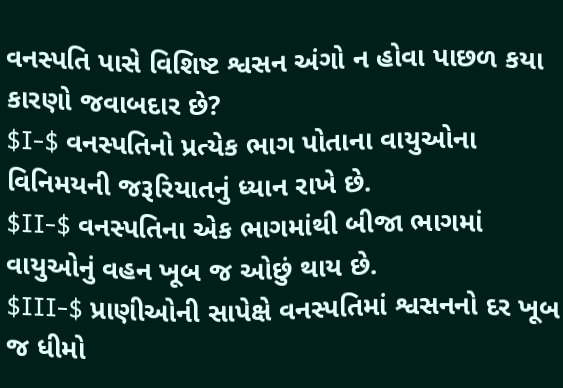વનસ્પતિ પાસે વિશિષ્ટ શ્વસન અંગો ન હોવા પાછળ કયા કારણો જવાબદાર છે?
$I-$ વનસ્પતિનો પ્રત્યેક ભાગ પોતાના વાયુઓના વિનિમયની જરૂરિયાતનું ધ્યાન રાખે છે.
$II-$ વનસ્પતિના એક ભાગમાંથી બીજા ભાગમાં વાયુઓનું વહન ખૂબ જ ઓછું થાય છે.
$III-$ પ્રાણીઓની સાપેક્ષે વનસ્પતિમાં શ્વસનનો દર ખૂબ જ ધીમો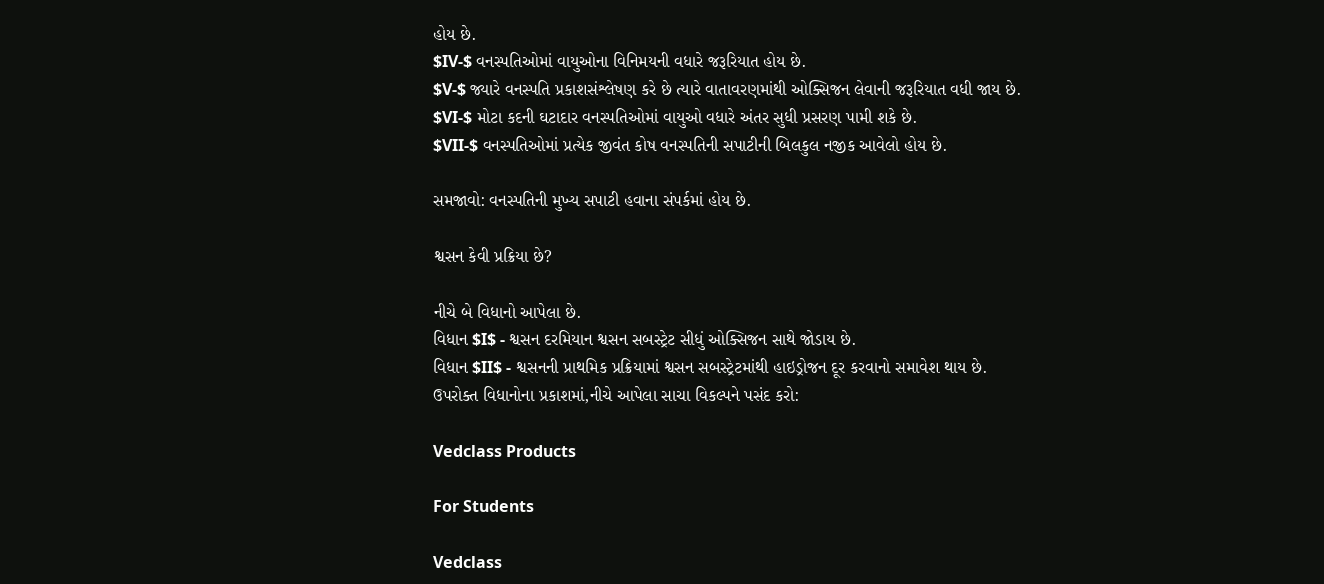હોય છે.
$IV-$ વનસ્પતિઓમાં વાયુઓના વિનિમયની વધારે જરૂરિયાત હોય છે.
$V-$ જ્યારે વનસ્પતિ પ્રકાશસંશ્લેષણ કરે છે ત્યારે વાતાવરણમાંથી ઓક્સિજન લેવાની જરૂરિયાત વધી જાય છે.
$VI-$ મોટા કદની ઘટાદાર વનસ્પતિઓમાં વાયુઓ વધારે અંતર સુધી પ્રસરણ પામી શકે છે.
$VII-$ વનસ્પતિઓમાં પ્રત્યેક જીવંત કોષ વનસ્પતિની સપાટીની બિલકુલ નજીક આવેલો હોય છે.

સમજાવો: વનસ્પતિની મુખ્ય સપાટી હવાના સંપર્કમાં હોય છે.

શ્વસન કેવી પ્રક્રિયા છે?

નીચે બે વિધાનો આપેલા છે.
વિધાન $I$ - શ્વસન દરમિયાન શ્વસન સબસ્ટ્રેટ સીધું ઓક્સિજન સાથે જોડાય છે.
વિધાન $II$ - શ્વસનની પ્રાથમિક પ્રક્રિયામાં શ્વસન સબસ્ટ્રેટમાંથી હાઇડ્રોજન દૂર કરવાનો સમાવેશ થાય છે.
ઉપરોક્ત વિધાનોના પ્રકાશમાં,નીચે આપેલા સાચા વિકલ્પને પસંદ કરો:

Vedclass Products

For Students

Vedclass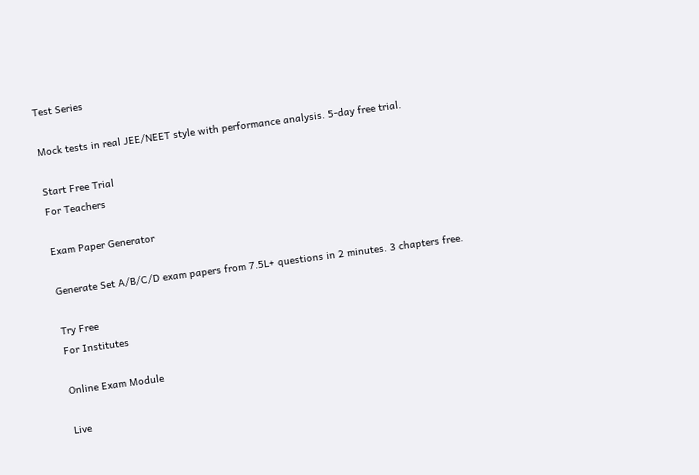Test Series

Mock tests in real JEE/NEET style with performance analysis. 5-day free trial.

Start Free Trial
For Teachers

Exam Paper Generator

Generate Set A/B/C/D exam papers from 7.5L+ questions in 2 minutes. 3 chapters free.

Try Free
For Institutes

Online Exam Module

Live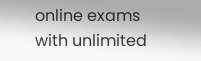online exams with unlimited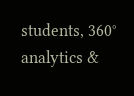students, 360° analytics &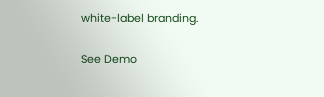white-label branding.

See Demo